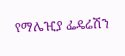የማሌዢያ ፌዴሬሽን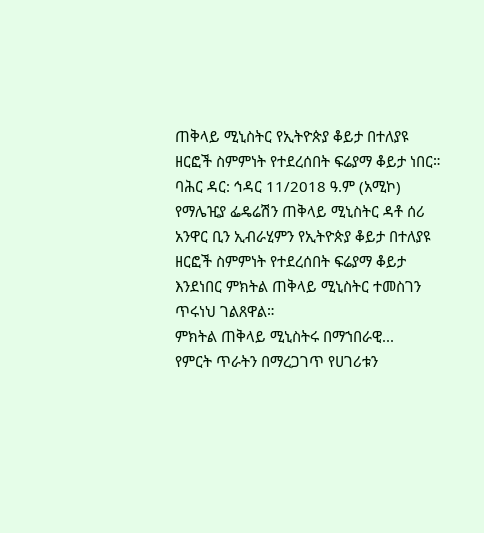ጠቅላይ ሚኒስትር የኢትዮጵያ ቆይታ በተለያዩ ዘርፎች ስምምነት የተደረሰበት ፍሬያማ ቆይታ ነበር።
ባሕር ዳር: ኅዳር 11/2018 ዓ.ም (አሚኮ) የማሌዢያ ፌዴሬሽን ጠቅላይ ሚኒስትር ዳቶ ሰሪ አንዋር ቢን ኢብራሂምን የኢትዮጵያ ቆይታ በተለያዩ ዘርፎች ስምምነት የተደረሰበት ፍሬያማ ቆይታ እንደነበር ምክትል ጠቅላይ ሚኒስትር ተመስገን ጥሩነህ ገልጸዋል።
ምክትል ጠቅላይ ሚኒስትሩ በማኀበራዊ...
የምርት ጥራትን በማረጋገጥ የሀገሪቱን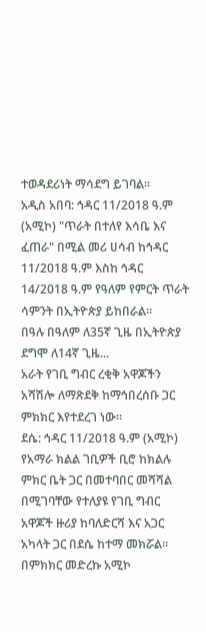ተወዳደሪነት ማሳደግ ይገባል።
አዲስ አበባ: ኅዳር 11/2018 ዓ.ም (አሚኮ) "ጥራት በተለየ እሳቤ እና ፈጠራ" በሚል መሪ ሀሳብ ከኅዳር 11/2018 ዓ.ም እስከ ኅዳር 14/2018 ዓ.ም የዓለም የምርት ጥራት ሳምንት በኢትዮጵያ ይከበራል።
በዓሉ በዓለም ለ35ኛ ጊዜ በኢትዮጵያ ደግሞ ለ14ኛ ጊዜ...
አራት የገቢ ግብር ረቂቅ አዋጆችን አሻሽሎ ለማጽደቅ ከማኅበረሰቡ ጋር ምክክር እየተደረገ ነው።
ደሴ: ኅዳር 11/2018 ዓ.ም (አሚኮ) የአማራ ክልል ገቢዎች ቢሮ ከክልሉ ምክር ቤት ጋር በመተባበር መሻሻል በሚገባቸው የተለያዩ የገቢ ግብር አዋጆች ዙሪያ ከባለድርሻ እና አጋር አካላት ጋር በደሴ ከተማ መክሯል።
በምክክር መድረኩ አሚኮ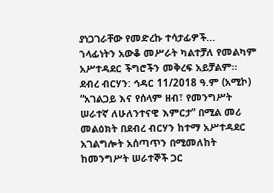ያነጋገራቸው የመድረኩ ተሳታፊዎች...
ኀላፊነትን አውቆ መሥራት ካልተቻለ የመልካም አሥተዳደር ችግሮችን መቅረፍ አይቻልም።
ደብረ ብርሃን: ኅዳር 11/2018 ዓ.ም (አሚኮ) “አገልጋይ እና የሰላም ዘብ፣ የመንግሥት ሠራተኛ ለሁለንተናዊ እምርታ” በሚል መሪ መልዕክት በደብረ ብርሃን ከተማ አሥተዳደር አገልግሎት አሰጣጥን በሚመለከት ከመንግሥት ሠራተኞች ጋር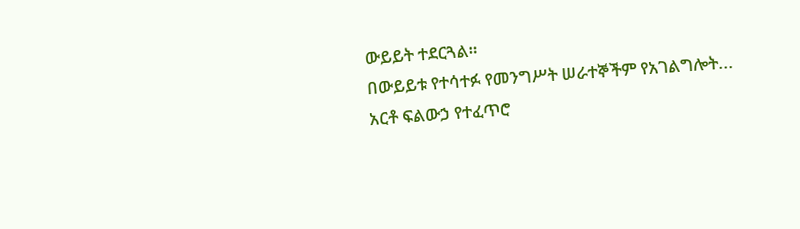ውይይት ተደርጓል።
በውይይቱ የተሳተፉ የመንግሥት ሠራተኞችም የአገልግሎት...
አርቶ ፍልውኃ የተፈጥሮ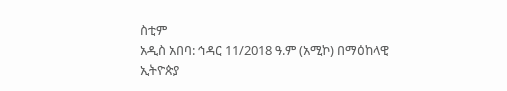ስቲም
አዲስ አበባ: ኅዳር 11/2018 ዓ.ም (አሚኮ) በማዕከላዊ ኢትዮጵያ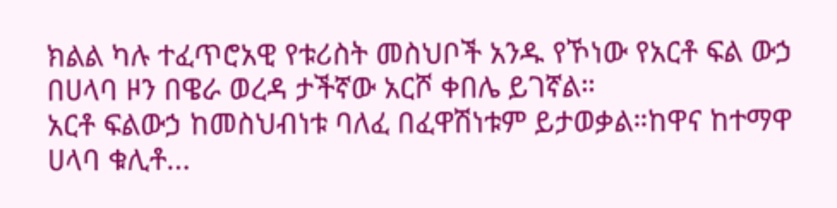ክልል ካሉ ተፈጥሮአዊ የቱሪስት መስህቦች አንዱ የኾነው የአርቶ ፍል ውኃ በሀላባ ዞን በዌራ ወረዳ ታችኛው አርሾ ቀበሌ ይገኛል።
አርቶ ፍልውኃ ከመስህብነቱ ባለፈ በፈዋሽነቱም ይታወቃል።ከዋና ከተማዋ ሀላባ ቁሊቶ...